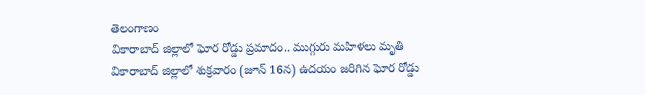తెలంగాణం
వికారాబాద్ జిల్లాలో ఘోర రోడ్డు ప్రమాదం.. ముగ్గురు మహిళలు మృతి
వికారాబాద్ జిల్లాలో శుక్రవారం (జూన్ 16న) ఉదయం జరిగిన ఘోర రోడ్డు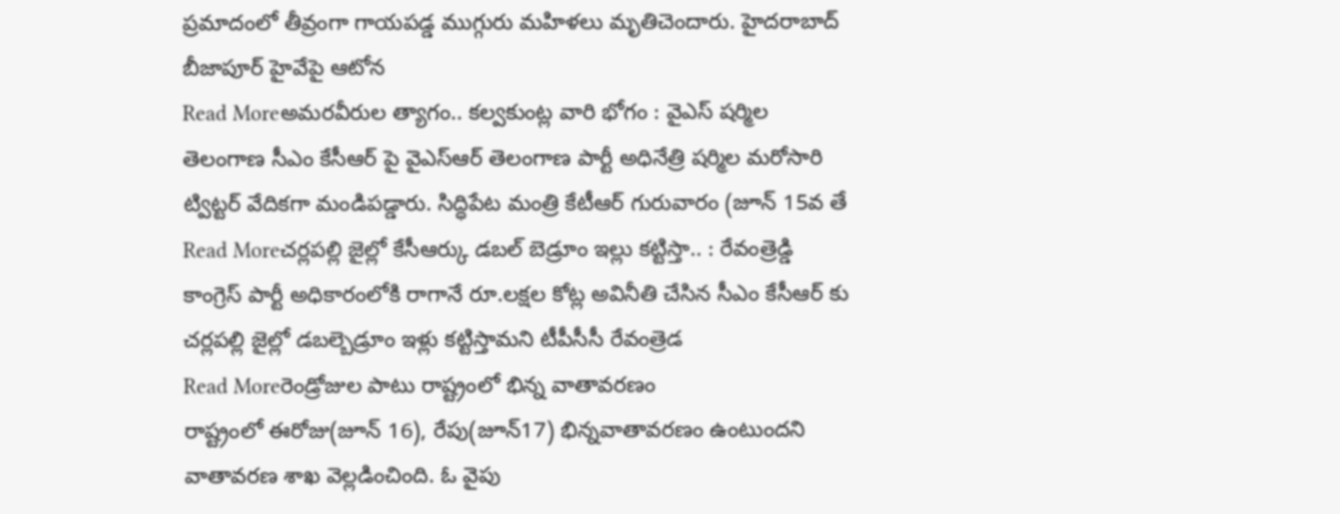ప్రమాదంలో తీవ్రంగా గాయపడ్డ ముగ్గురు మహిళలు మృతిచెందారు. హైదరాబాద్ బీజాపూర్ హైవేపై ఆటోన
Read Moreఅమరవీరుల త్యాగం.. కల్వకుంట్ల వారి భోగం : వైఎస్ షర్మిల
తెలంగాణ సీఎం కేసీఆర్ పై వైఎస్ఆర్ తెలంగాణ పార్టీ అధినేత్రి షర్మిల మరోసారి ట్విట్టర్ వేదికగా మండిపడ్డారు. సిద్ధిపేట మంత్రి కేటీఆర్ గురువారం (జూన్ 15వ తే
Read Moreచర్లపల్లి జైల్లో కేసీఆర్కు డబల్ బెడ్రూం ఇల్లు కట్టిస్తా.. : రేవంత్రెడ్డి
కాంగ్రెస్ పార్టీ అధికారంలోకి రాగానే రూ.లక్షల కోట్ల అవినీతి చేసిన సీఎం కేసీఆర్ కు చర్లపల్లి జైల్లో డబల్బెడ్రూం ఇళ్లు కట్టిస్తామని టీపీసీసీ రేవంత్రెడ
Read Moreరెండ్రోజుల పాటు రాష్ట్రంలో భిన్న వాతావరణం
రాష్ట్రంలో ఈరోజు(జూన్ 16), రేపు(జూన్17) భిన్నవాతావరణం ఉంటుందని వాతావరణ శాఖ వెల్లడించింది. ఓ వైపు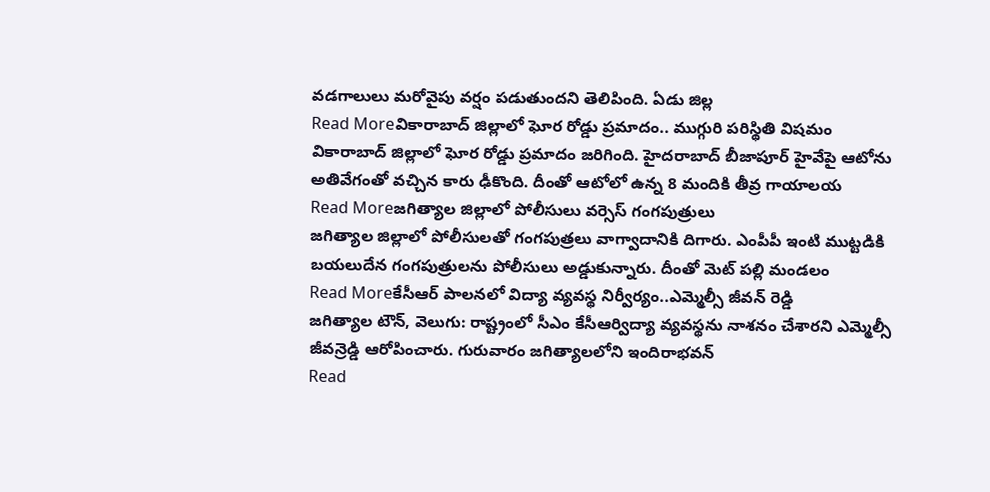వడగాలులు మరోవైపు వర్షం పడుతుందని తెలిపింది. ఏడు జిల్ల
Read Moreవికారాబాద్ జిల్లాలో ఘోర రోడ్డు ప్రమాదం.. ముగ్గురి పరిస్థితి విషమం
వికారాబాద్ జిల్లాలో ఘోర రోడ్డు ప్రమాదం జరిగింది. హైదరాబాద్ బీజాపూర్ హైవేపై ఆటోను అతివేగంతో వచ్చిన కారు ఢీకొంది. దీంతో ఆటోలో ఉన్న 8 మందికి తీవ్ర గాయాలయ
Read Moreజగిత్యాల జిల్లాలో పోలీసులు వర్సెస్ గంగపుత్రులు
జగిత్యాల జిల్లాలో పోలీసులతో గంగపుత్రలు వాగ్వాదానికి దిగారు. ఎంపీపీ ఇంటి ముట్టడికి బయలుదేన గంగపుత్రులను పోలీసులు అడ్డుకున్నారు. దీంతో మెట్ పల్లి మండలం
Read Moreకేసీఆర్ పాలనలో విద్యా వ్యవస్థ నిర్వీర్యం..ఎమ్మెల్సీ జీవన్ రెడ్డి
జగిత్యాల టౌన్, వెలుగు: రాష్ట్రంలో సీఎం కేసీఆర్విద్యా వ్యవస్థను నాశనం చేశారని ఎమ్మెల్సీ జీవన్రెడ్డి ఆరోపించారు. గురువారం జగిత్యాలలోని ఇందిరాభవన్
Read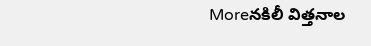Moreనకిలీ విత్తనాల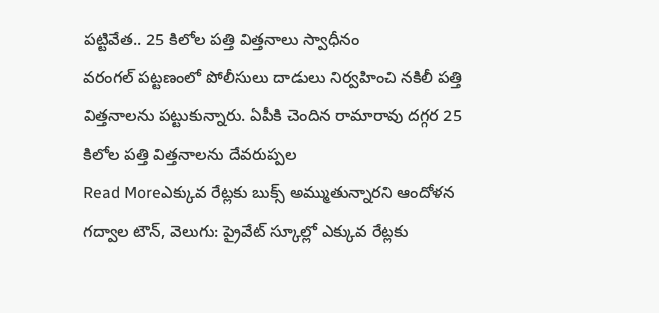పట్టివేత.. 25 కిలోల పత్తి విత్తనాలు స్వాధీనం
వరంగల్ పట్టణంలో పోలీసులు దాడులు నిర్వహించి నకిలీ పత్తి విత్తనాలను పట్టుకున్నారు. ఏపీకి చెందిన రామారావు దగ్గర 25 కిలోల పత్తి విత్తనాలను దేవరుప్పల
Read Moreఎక్కువ రేట్లకు బుక్స్ అమ్ముతున్నారని ఆందోళన
గద్వాల టౌన్, వెలుగు: ప్రైవేట్ స్కూల్లో ఎక్కువ రేట్లకు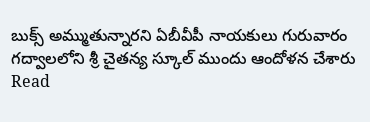బుక్స్ అమ్ముతున్నారని ఏబీవీపీ నాయకులు గురువారం గద్వాలలోని శ్రీ చైతన్య స్కూల్ ముందు ఆందోళన చేశారు
Read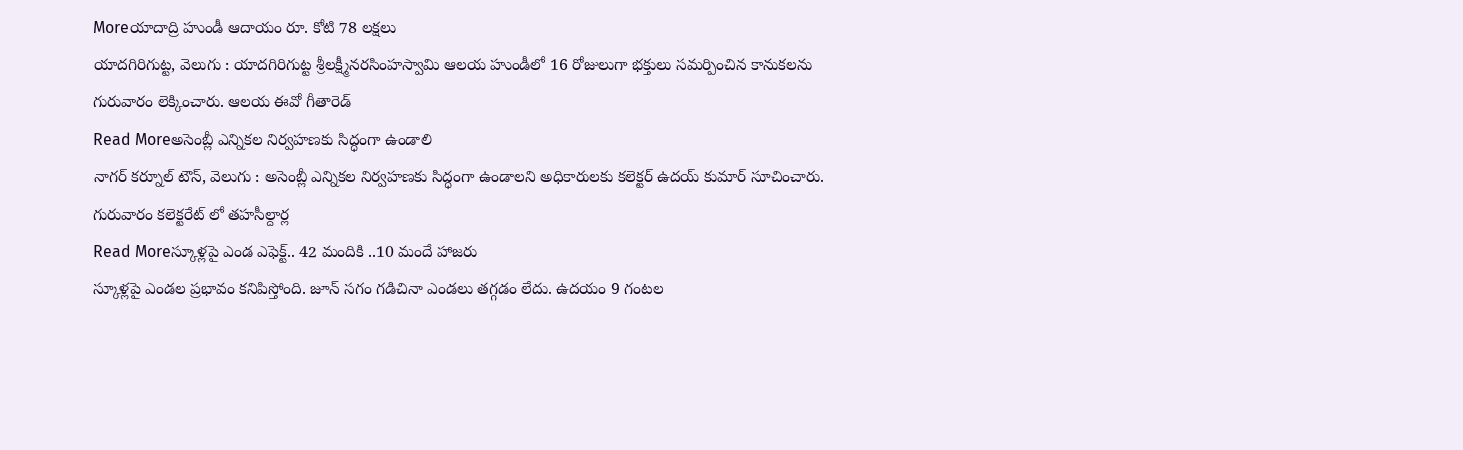Moreయాదాద్రి హుండీ ఆదాయం రూ. కోటి 78 లక్షలు
యాదగిరిగుట్ట, వెలుగు : యాదగిరిగుట్ట శ్రీలక్ష్మీనరసింహస్వామి ఆలయ హుండీలో 16 రోజులుగా భక్తులు సమర్పించిన కానుకలను గురువారం లెక్కించారు. ఆలయ ఈవో గీతారెడ్
Read Moreఅసెంబ్లీ ఎన్నికల నిర్వహణకు సిద్ధంగా ఉండాలి
నాగర్ కర్నూల్ టౌన్, వెలుగు : అసెంబ్లీ ఎన్నికల నిర్వహణకు సిద్ధంగా ఉండాలని అధికారులకు కలెక్టర్ ఉదయ్ కుమార్ సూచించారు. గురువారం కలెక్టరేట్ లో తహసీల్దార్ల
Read Moreస్కూళ్లపై ఎండ ఎఫెక్ట్.. 42 మందికి ..10 మందే హాజరు
స్కూళ్లపై ఎండల ప్రభావం కనిపిస్తోంది. జూన్ సగం గడిచినా ఎండలు తగ్గడం లేదు. ఉదయం 9 గంటల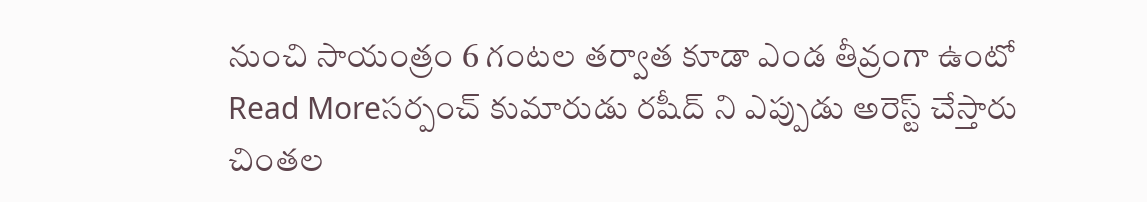నుంచి సాయంత్రం 6 గంటల తర్వాత కూడా ఎండ తీవ్రంగా ఉంటో
Read Moreసర్పంచ్ కుమారుడు రషీద్ ని ఎప్పుడు అరెస్ట్ చేస్తారు
చింతల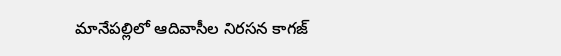మానేపల్లిలో ఆదివాసీల నిరసన కాగజ్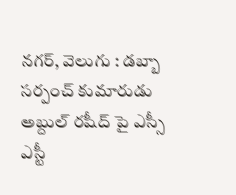నగర్, వెలుగు : డబ్బా సర్పంచ్ కుమారుడు అబ్దుల్ రషీద్ పై ఎస్సీ ఎస్టీ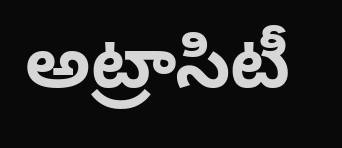అట్రాసిటీ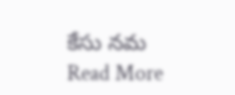కేసు నమ
Read More